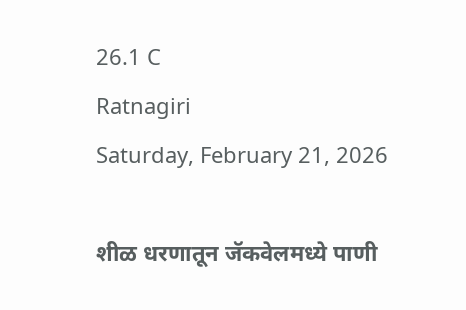26.1 C
Ratnagiri
Saturday, February 21, 2026

शीळ धरणातून जॅकवेलमध्ये पाणी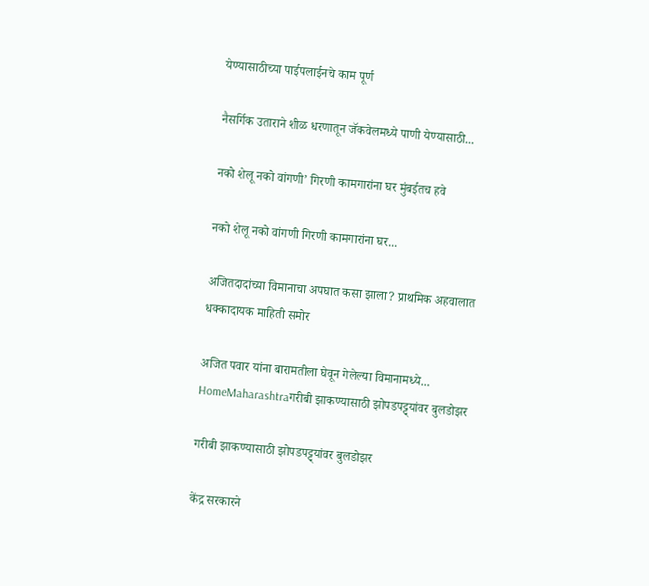येण्यासाठीच्या पाईपलाईनचे काम पूर्ण

नैसर्गिक उताराने शीळ धरणातून जॅकवेलमध्ये पाणी येण्यासाठी...

नको शेलू नको वांगणी’ गिरणी कामगारांना घर मुंबईतच हवे

नको शेलू नको वांगणी गिरणी कामगारांना घर...

अजितदादांच्या विमानाचा अपघात कसा झाला? प्राथमिक अहवालात धक्कादायक माहिती समोर

अजित पवार यांना बारामतीला घेवून गेलेल्या विमानामध्ये...
HomeMaharashtraगरीबी झाकण्यासाठी झोपडपट्ट्यांवर बुलडोझर

गरीबी झाकण्यासाठी झोपडपट्ट्यांवर बुलडोझर

केंद्र सरकारने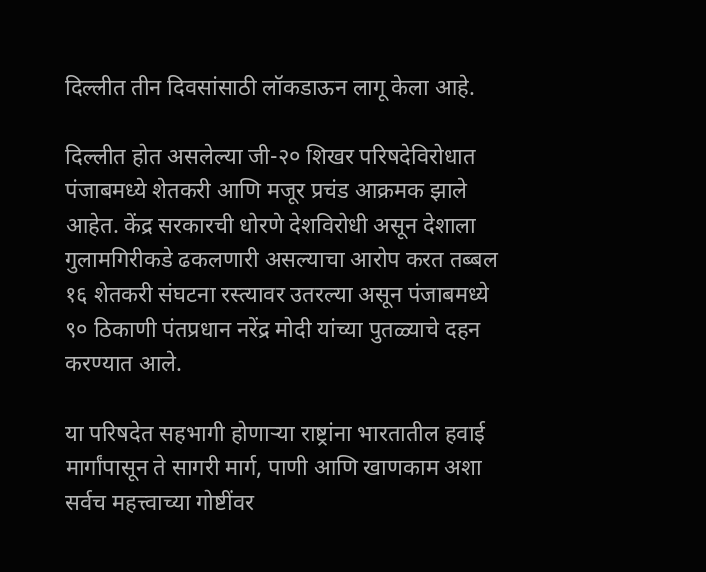दिल्लीत तीन दिवसांसाठी लॉकडाऊन लागू केला आहे.

दिल्लीत होत असलेल्या जी-२० शिखर परिषदेविरोधात पंजाबमध्ये शेतकरी आणि मजूर प्रचंड आक्रमक झाले आहेत. केंद्र सरकारची धोरणे देशविरोधी असून देशाला गुलामगिरीकडे ढकलणारी असल्याचा आरोप करत तब्बल १६ शेतकरी संघटना रस्त्यावर उतरल्या असून पंजाबमध्ये ९० ठिकाणी पंतप्रधान नरेंद्र मोदी यांच्या पुतळ्याचे दहन करण्यात आले.

या परिषदेत सहभागी होणाऱ्या राष्ट्रांना भारतातील हवाई मार्गांपासून ते सागरी मार्ग, पाणी आणि खाणकाम अशा सर्वच महत्त्वाच्या गोष्टींवर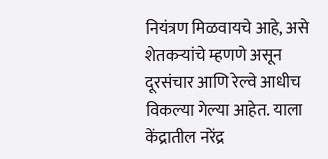नियंत्रण मिळवायचे आहे, असे शेतकऱ्यांचे म्हणणे असून दूरसंचार आणि रेल्वे आधीच विकल्या गेल्या आहेत. याला केंद्रातील नरेंद्र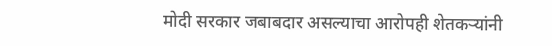मोदी सरकार जबाबदार असल्याचा आरोपही शेतकऱ्यांनी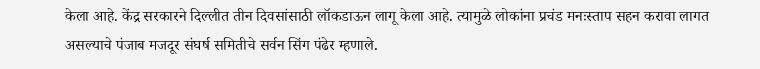केला आहे. केंद्र सरकारने दिल्लीत तीन दिवसांसाठी लॉकडाऊन लागू केला आहे. त्यामुळे लोकांना प्रचंड मनःस्ताप सहन करावा लागत असल्याचे पंजाब मजदूर संघर्ष समितीचे सर्वन सिंग पंढेर म्हणाले.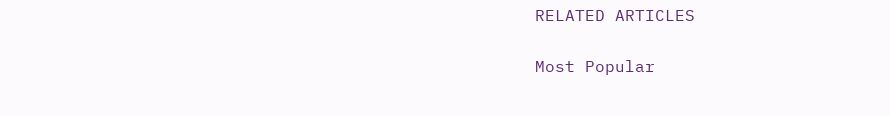RELATED ARTICLES

Most Popular